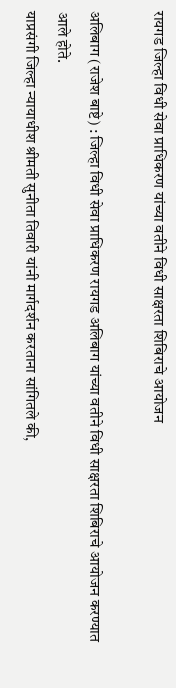रायगड जिल्हा विधी सेवा प्राधिकरण यांच्या वतीने विधी साक्षरता शिबिराचे आयोजन

अलिबाग (राजेश बाष्टे) : जिल्हा विधी सेवा प्राधिकरण रायगड अलिबाग यांच्या वतीने विधी साक्षरता शिबिराचे आयोजन करण्यात आले होते.
याप्रसंगी जिल्हा न्यायाधीश श्रीमती सुनीता तिवारी यांनी मार्गदर्शन करताना सांगितले की,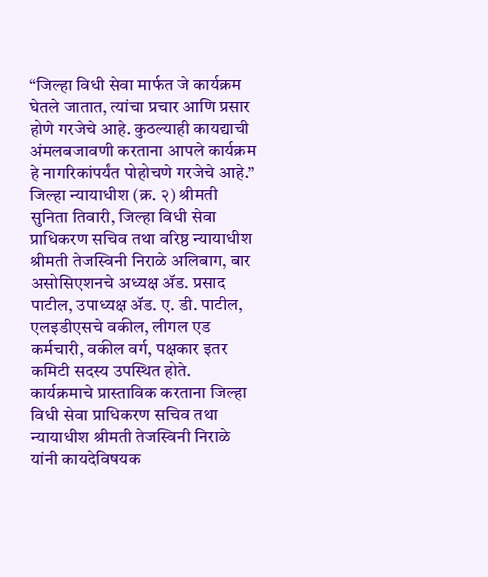“जिल्हा विधी सेवा मार्फत जे कार्यक्रम घेतले जातात, त्यांचा प्रचार आणि प्रसार होणे गरजेचे आहे. कुठल्याही कायद्याची अंमलबजावणी करताना आपले कार्यक्रम हे नागरिकांपर्यंत पोहोचणे गरजेचे आहे.”
जिल्हा न्यायाधीश (क्र. २) श्रीमती सुनिता तिवारी, जिल्हा विधी सेवा प्राधिकरण सचिव तथा वरिष्ठ न्यायाधीश श्रीमती तेजस्विनी निराळे अलिबाग, बार असोसिएशनचे अध्यक्ष ॲड. प्रसाद पाटील, उपाध्यक्ष ॲड. ए. डी. पाटील, एलइडीएसचे वकील, लीगल एड कर्मचारी, वकील वर्ग, पक्षकार इतर कमिटी सदस्य उपस्थित होते.
कार्यक्रमाचे प्रास्ताविक करताना जिल्हा विधी सेवा प्राधिकरण सचिव तथा न्यायाधीश श्रीमती तेजस्विनी निराळे यांनी कायदेविषयक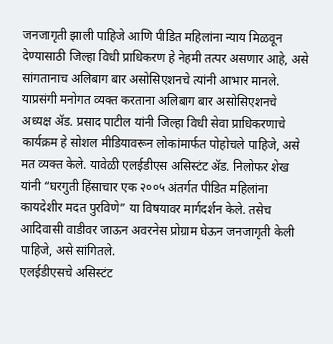जनजागृती झाली पाहिजे आणि पीडित महिलांना न्याय मिळवून देण्यासाठी जिल्हा विधी प्राधिकरण हे नेहमी तत्पर असणार आहे, असे सांगतानाच अलिबाग बार असोसिएशनचे त्यांनी आभार मानले.
याप्रसंगी मनोगत व्यक्त करताना अलिबाग बार असोसिएशनचे अध्यक्ष ॲड. प्रसाद पाटील यांनी जिल्हा विधी सेवा प्राधिकरणाचे कार्यक्रम हे सोशल मीडियावरून लोकांमार्फत पोहोचले पाहिजे, असे मत व्यक्त केले. यावेळी एलईडीएस असिस्टंट ॲड. निलोफर शेख यांनी “घरगुती हिंसाचार एक २००५ अंतर्गत पीडित महिलांना कायदेशीर मदत पुरविणे” या विषयावर मार्गदर्शन केले. तसेच आदिवासी वाडीवर जाऊन अवरनेस प्रोग्राम घेऊन जनजागृती केली पाहिजे, असे सांगितले.
एलईडीएसचे असिस्टंट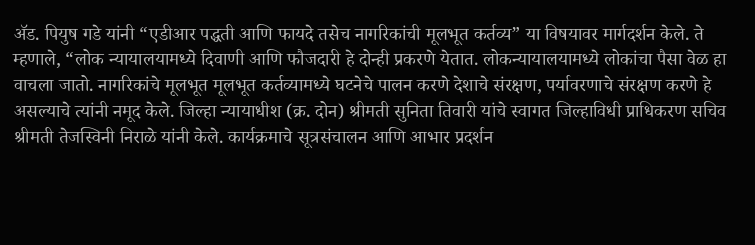ॲड. पियुष गडे यांनी “एडीआर पद्धती आणि फायदे तसेच नागरिकांची मूलभूत कर्तव्य” या विषयावर मार्गदर्शन केले. ते म्हणाले, “लोक न्यायालयामध्ये दिवाणी आणि फौजदारी हे दोन्ही प्रकरणे येतात. लोकन्यायालयामध्ये लोकांचा पैसा वेळ हा वाचला जातो. नागरिकांचे मूलभूत मूलभूत कर्तव्यामध्ये घटनेचे पालन करणे देशाचे संरक्षण, पर्यावरणाचे संरक्षण करणे हे असल्याचे त्यांनी नमूद केले. जिल्हा न्यायाधीश (क्र. दोन) श्रीमती सुनिता तिवारी यांचे स्वागत जिल्हाविधी प्राधिकरण सचिव श्रीमती तेजस्विनी निराळे यांनी केले. कार्यक्रमाचे सूत्रसंचालन आणि आभार प्रदर्शन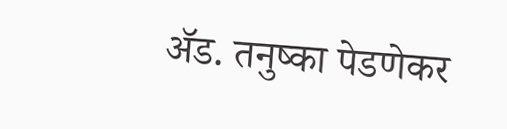ॲड. तनुष्का पेडणेकर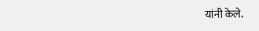यांनी केले.